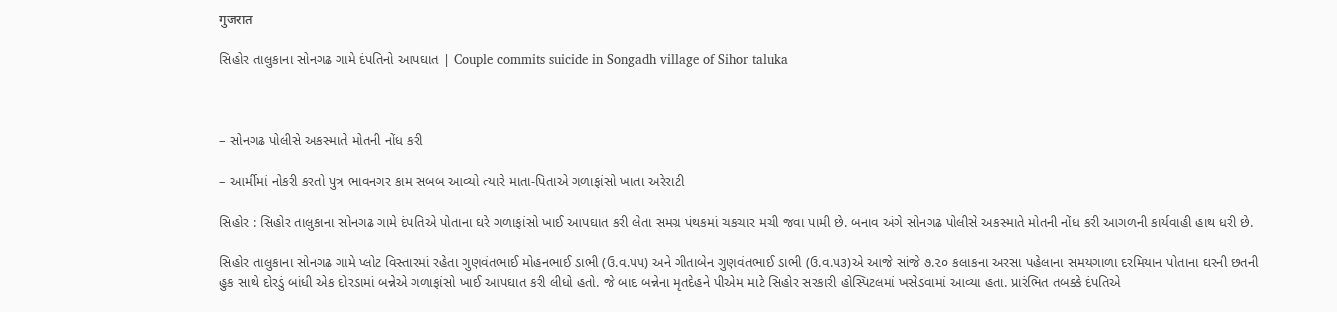गुजरात

સિહોર તાલુકાના સોનગઢ ગામે દંપતિનો આપઘાત | Couple commits suicide in Songadh village of Sihor taluka



– સોનગઢ પોલીસે અકસ્માતે મોતની નોંધ કરી

– આર્મીમાં નોકરી કરતો પુત્ર ભાવનગર કામ સબબ આવ્યો ત્યારે માતા-પિતાએ ગળાફાંસો ખાતા અરેરાટી

સિહોર : સિહોર તાલુકાના સોનગઢ ગામે દંપતિએ પોતાના ઘરે ગળાફાંસો ખાઈ આપઘાત કરી લેતા સમગ્ર પંથકમાં ચકચાર મચી જવા પામી છે. બનાવ અંગે સોનગઢ પોલીસે અકસ્માતે મોતની નોંધ કરી આગળની કાર્યવાહી હાથ ધરી છે.

સિહોર તાલુકાના સોનગઢ ગામે પ્લોટ વિસ્તારમાં રહેતા ગુણવંતભાઈ મોહનભાઈ ડાભી (ઉ.વ.૫૫) અને ગીતાબેન ગુણવંતભાઈ ડાભી (ઉ.વ.૫૩)એ આજે સાંજે ૭.૨૦ કલાકના અરસા પહેલાના સમયગાળા દરમિયાન પોતાના ઘરની છતની હુક સાથે દોરડું બાંધી એક દોરડામાં બન્નેએ ગળાફાંસો ખાઈ આપઘાત કરી લીધો હતો. જે બાદ બન્નેના મૃતદેહને પીએમ માટે સિહોર સરકારી હોસ્પિટલમાં ખસેડવામાં આવ્યા હતા. પ્રારંભિત તબક્કે દંપતિએ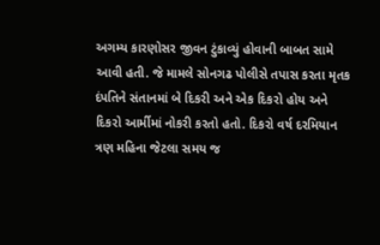અગમ્ય કારણોસર જીવન ટુંકાવ્યું હોવાની બાબત સામે આવી હતી. જે મામલે સોનગઢ પોલીસે તપાસ કરતા મૃતક દંપતિને સંતાનમાં બે દિકરી અને એક દિકરો હોય અને દિકરો આર્મીમાં નોકરી કરતો હતો. દિકરો વર્ષ દરમિયાન ત્રણ મહિના જેટલા સમય જ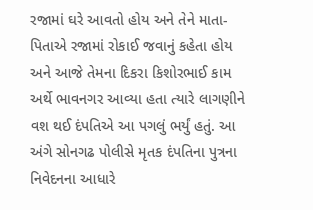રજામાં ઘરે આવતો હોય અને તેને માતા-પિતાએ રજામાં રોકાઈ જવાનું કહેતા હોય અને આજે તેમના દિકરા કિશોરભાઈ કામ અર્થે ભાવનગર આવ્યા હતા ત્યારે લાગણીને વશ થઈ દંપતિએ આ પગલું ભર્યું હતું. આ અંગે સોનગઢ પોલીસે મૃતક દંપતિના પુત્રના નિવેદનના આધારે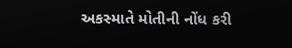અકસ્માતે મોતીની નોંધ કરી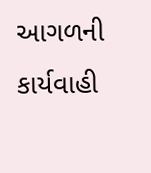આગળની કાર્યવાહી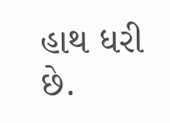હાથ ધરી છે.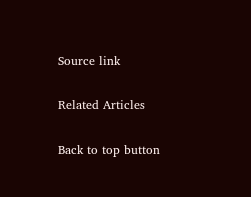Source link

Related Articles

Back to top button